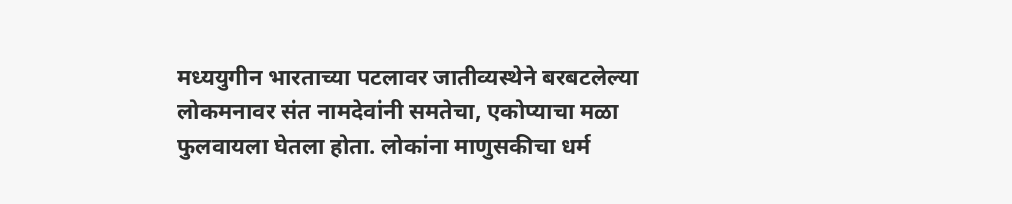मध्ययुगीन भारताच्या पटलावर जातीव्यस्थेने बरबटलेल्या लोकमनावर संत नामदेवांनी समतेचा, एकोप्याचा मळा फुलवायला घेतला होता. लोकांना माणुसकीचा धर्म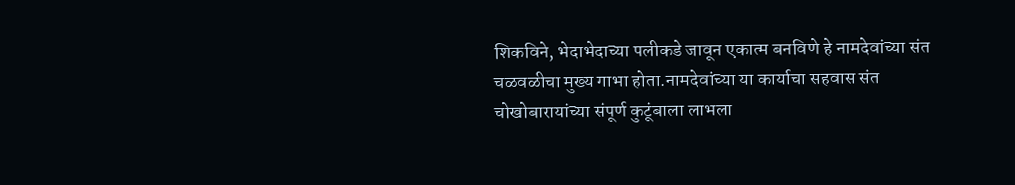शिकविने, भेदाभेदाच्या पलीकडे जावून एकात्म बनविणे हे नामदेवांच्या संत चळवळीचा मुख्य गाभा होता.नामदेवांच्या या कार्याचा सहवास संत चोखोबारायांच्या संपूर्ण कुटूंबाला लाभला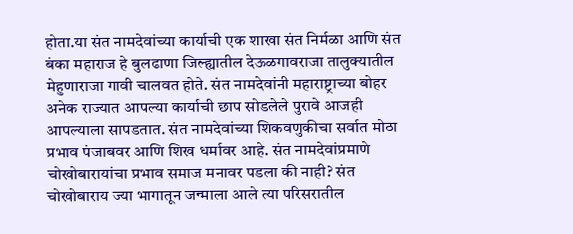होता.या संत नामदेवांच्या कार्याची एक शाखा संत निर्मळा आणि संत बंका महाराज हे बुलढाणा जिल्ह्यातील देऊळगावराजा तालुक्यातील मेहुणाराजा गावी चालवत होते. संत नामदेवांनी महाराष्ट्राच्या बोहर अनेक राज्यात आपल्या कार्याची छाप सोडलेले पुरावे आजही आपल्याला सापडतात. संत नामदेवांच्या शिकवणुकीचा सर्वात मोठा प्रभाव पंजाबवर आणि शिख धर्मावर आहे. संत नामदेवांप्रमाणे चोखोबारायांचा प्रभाव समाज मनावर पडला की नाही? संत चोखोबाराय ज्या भागातून जन्माला आले त्या परिसरातील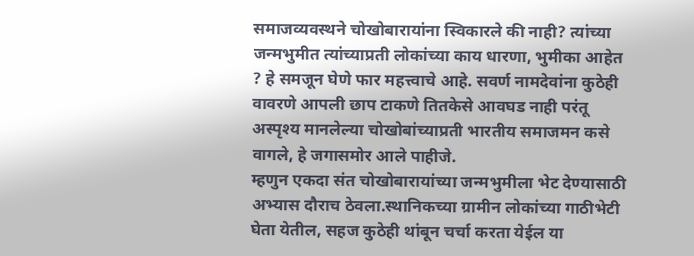समाजव्यवस्थने चोखोबारायांना स्विकारले की नाही? त्यांच्या जन्मभुमीत त्यांच्याप्रती लोकांच्या काय धारणा, भुमीका आहेत ? हे समजून घेणे फार महत्त्वाचे आहे. सवर्ण नामदेवांना कुठेही वावरणे आपली छाप टाकणे तितकेसे आवघड नाही परंतू अस्पृश्य मानलेल्या चोखोबांच्याप्रती भारतीय समाजमन कसे वागले, हे जगासमोर आले पाहीजे.
म्हणुन एकदा संत चोखोबारायांच्या जन्मभुमीला भेट देण्यासाठी अभ्यास दौराच ठेवला.स्थानिकच्या ग्रामीन लोकांच्या गाठीभेटी घेता येतील, सहज कुठेही थांबून चर्चा करता येईल या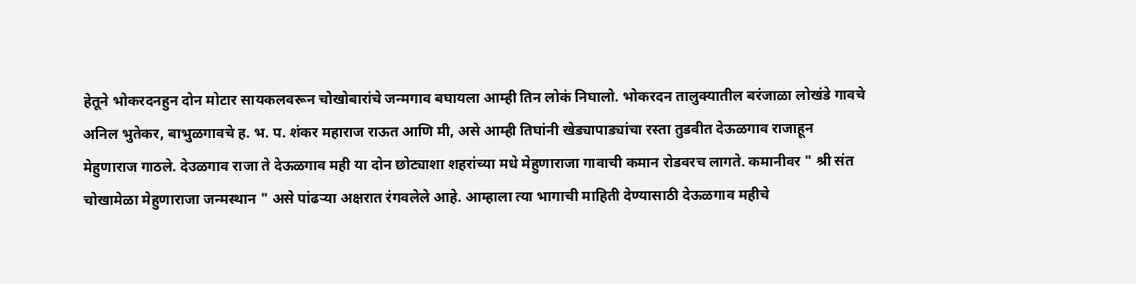हेतूने भोकरदनहुन दोन मोटार सायकलवरून चोखोबारांचे जन्मगाव बघायला आम्ही तिन लोकं निघालो. भोकरदन तालुक्यातील बरंजाळा लोखंडे गावचे अनिल भुतेकर, बाभुळगावचे ह. भ. प. शंकर महाराज राऊत आणि मी, असे आम्ही तिघांनी खेड्यापाड्यांचा रस्ता तुडवीत देऊळगाव राजाहून मेहुणाराज गाठले. देउळगाव राजा ते देऊळगाव मही या दोन छोट्याशा शहरांच्या मधे मेहुणाराजा गावाची कमान रोडवरच लागते. कमानीवर " श्री संत चोखामेळा मेहुणाराजा जन्मस्थान " असे पांढऱ्या अक्षरात रंगवलेले आहे. आम्हाला त्या भागाची माहिती देण्यासाठी देऊळगाव महीचे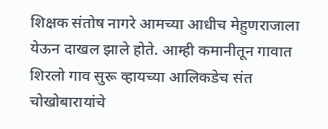शिक्षक संतोष नागरे आमच्या आधीच मेहुणराजाला येऊन दाखल झाले होते. आम्ही कमानीतून गावात शिरलो गाव सुरू व्हायच्या आलिकडेच संत चोखोबारायांचे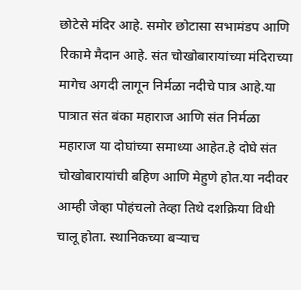छोटेसे मंदिर आहे. समोर छोटासा सभामंडप आणि रिकामे मैदान आहे. संत चोखोबारायांच्या मंदिराच्या मागेच अगदी लागून निर्मळा नदीचे पात्र आहे.या पात्रात संत बंका महाराज आणि संत निर्मळा महाराज या दोघांच्या समाध्या आहेत.हे दोघे संत चोखोबारायांची बहिण आणि मेहुणे होत.या नदीवर आम्ही जेव्हा पोहंचलो तेव्हा तिथे दशक्रिया विधी चालू होता. स्थानिकच्या बऱ्याच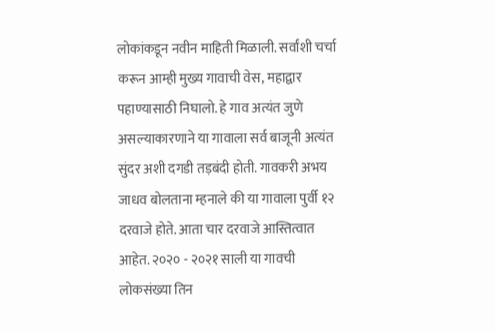लोकांकडून नवीन माहिती मिळाली. सर्वांशी चर्चा करून आम्ही मुख्य गावाची वेस, महाद्वार पहाण्यासाठी निघालो. हे गाव अत्यंत जुणे असल्याकारणाने या गावाला सर्व बाजूनी अत्यंत सुंदर अशी दगडी तड़बंदी होती. गावकरी अभय जाधव बोलताना म्हनाले की या गावाला पुर्वी १२ दरवाजे होते. आता चार दरवाजे आस्तित्वात आहेत. २०२० - २०२१ साली या गावची लोकसंख्या तिन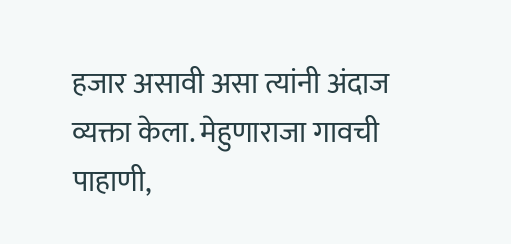हजार असावी असा त्यांनी अंदाज व्यक्ता केला. मेहुणाराजा गावची पाहाणी,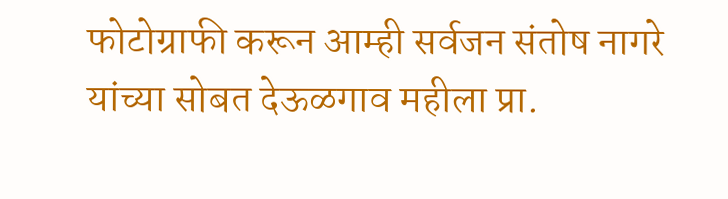फोटोग्राफी करून आम्ही सर्वजन संतोष नागरे यांच्या सोबत देऊळगाव महीला प्रा.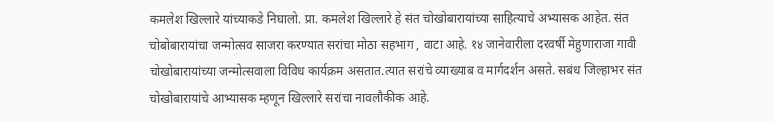कमलेश खिल्लारे यांच्याकडे निघालो. प्रा. कमलेश खिल्लारे हे संत चोखोबारायांच्या साहित्याचे अभ्यासक आहेत. संत चोबोबारायांचा जन्मोत्सव साजरा करण्यात सरांचा मोठा सहभाग , वाटा आहे. १४ जानेवारीला दरवर्षी मेहुणाराजा गावी चोखोबारायांच्या जन्मोत्सवाला विविध कार्यक्रम असतात.त्यात सरांचे व्याख्याब व मार्गदर्शन असते. सबंध जिल्हाभर संत चोखोबारायांचे आभ्यासक म्हणून खिल्लारे सरांचा नावलौकीक आहे.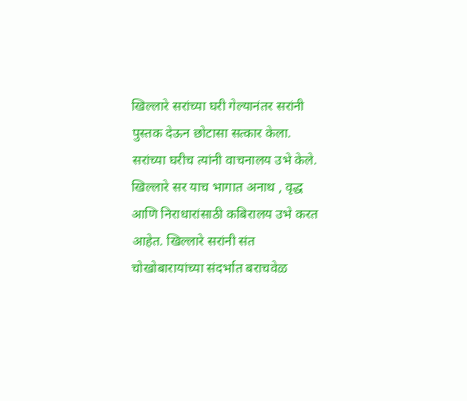खिल्लारे सरांच्या घरी गेल्यानंतर सरांनी पुस्तक देऊन छोटासा सत्कार केला. सरांच्या घरीच त्यांनी वाचनालय उभे केले. खिल्लारे सर याच भागात अनाथ , वृद्ध आणि निराधारांसाठी कबिरालय उभे करत आहेत. खिल्लारे सरांनी संत चोखोबारायांच्या संदर्भात बराचवेळ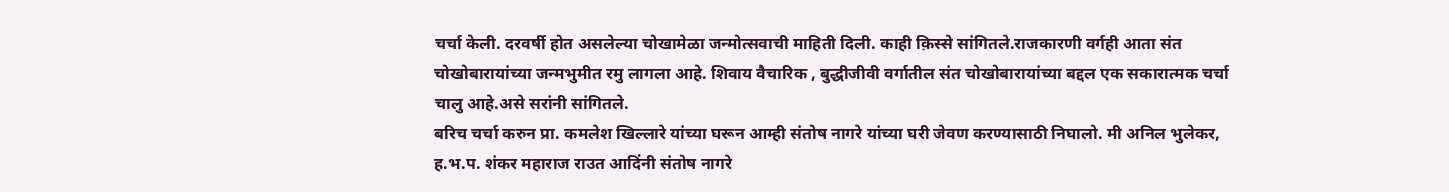चर्चा केली. दरवर्षी होत असलेल्या चोखामेळा जन्मोत्सवाची माहिती दिली. काही क़िस्से सांगितले.राजकारणी वर्गही आता संत चोखोबारायांच्या जन्मभुमीत रमु लागला आहे. शिवाय वैचारिक , बुद्धीजीवी वर्गातील संत चोखोबारायांच्या बद्दल एक सकारात्मक चर्चा चालु आहे.असे सरांनी सांगितले.
बरिच चर्चा करुन प्रा. कमलेश खिल्लारे यांच्या घरून आम्ही संतोष नागरे यांच्या घरी जेवण करण्यासाठी निघालो. मी अनिल भुलेकर, ह.भ.प. शंकर महाराज राउत आदिंनी संतोष नागरे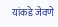यांकडे जेवणे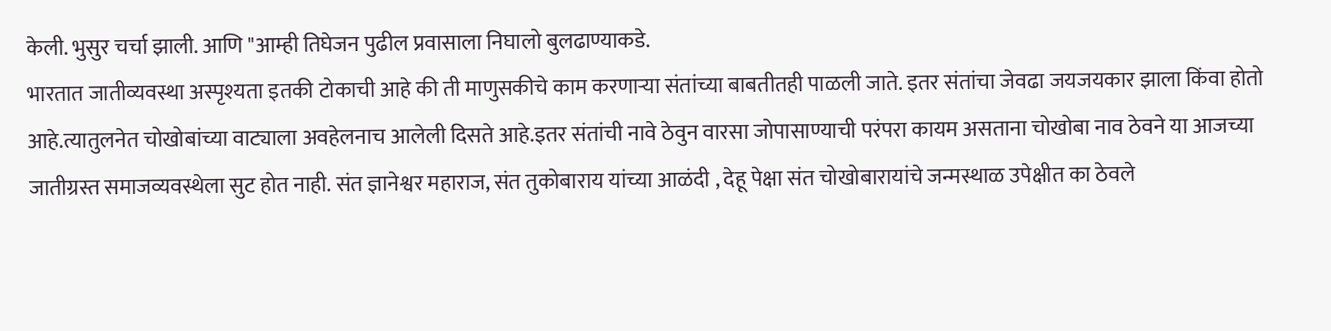केली. भुसुर चर्चा झाली. आणि "आम्ही तिघेजन पुढील प्रवासाला निघालो बुलढाण्याकडे.
भारतात जातीव्यवस्था अस्पृश्यता इतकी टोकाची आहे की ती माणुसकीचे काम करणाऱ्या संतांच्या बाबतीतही पाळली जाते. इतर संतांचा जेवढा जयजयकार झाला किंवा होतो आहे.त्यातुलनेत चोखोबांच्या वाट्याला अवहेलनाच आलेली दिसते आहे.इतर संतांची नावे ठेवुन वारसा जोपासाण्याची परंपरा कायम असताना चोखोबा नाव ठेवने या आजच्या जातीग्रस्त समाजव्यवस्थेला सुट होत नाही. संत ज्ञानेश्वर महाराज, संत तुकोबाराय यांच्या आळंदी , देहू पेक्षा संत चोखोबारायांचे जन्मस्थाळ उपेक्षीत का ठेवले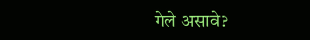गेले असावे?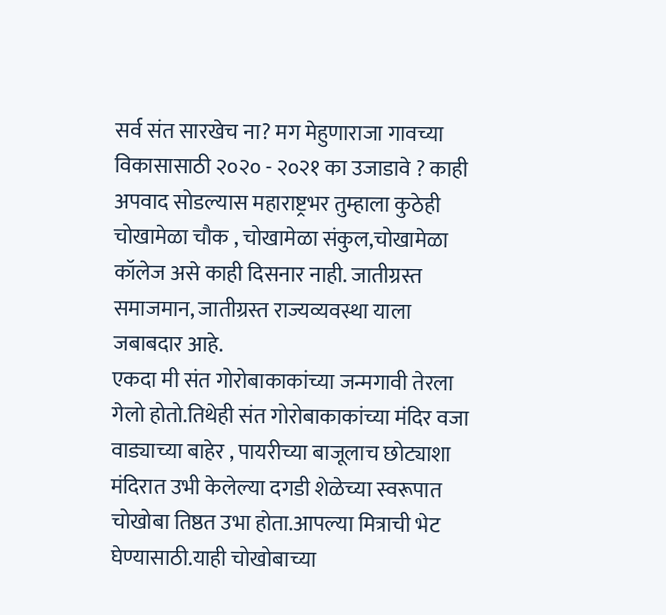सर्व संत सारखेच ना? मग मेहुणाराजा गावच्या विकासासाठी २०२० - २०२१ का उजाडावे ? काही अपवाद सोडल्यास महाराष्ट्रभर तुम्हाला कुठेही चोखामेळा चौक , चोखामेळा संकुल,चोखामेळा कॉलेज असे काही दिसनार नाही. जातीग्रस्त समाजमान, जातीग्रस्त राज्यव्यवस्था याला जबाबदार आहे.
एकदा मी संत गोरोबाकाकांच्या जन्मगावी तेरला गेलो होतो.तिथेही संत गोरोबाकाकांच्या मंदिर वजा वाड्याच्या बाहेर , पायरीच्या बाजूलाच छोट्याशा मंदिरात उभी केलेल्या दगडी शेळेच्या स्वरूपात चोखोबा तिष्ठत उभा होता.आपल्या मित्राची भेट घेण्यासाठी.याही चोखोबाच्या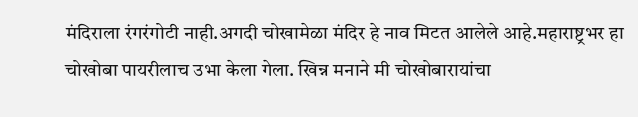मंदिराला रंगरंगोटी नाही.अगदी चोखामेळा मंदिर हे नाव मिटत आलेले आहे.महाराष्ट्रभर हा चोखोबा पायरीलाच उभा केला गेला. खिन्न मनाने मी चोखोबारायांचा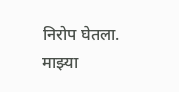निरोप घेतला. माझ्या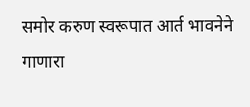समोर करुण स्वरूपात आर्त भावनेने गाणारा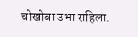चोखोबा उभा राहिला.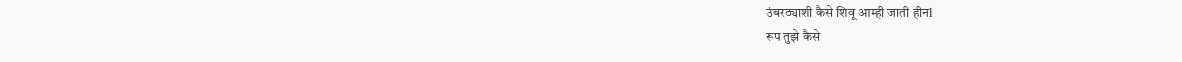उंबरठ्याशी कैसे शिवू आम्ही जाती हीनl
रूप तुझे कैसे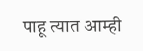पाहू त्यात आम्ही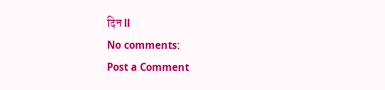दिन ll
No comments:
Post a Comment